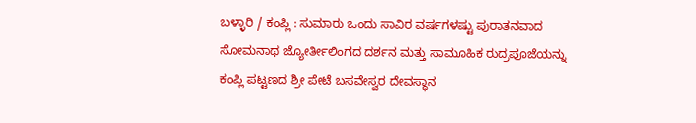ಬಳ್ಳಾರಿ / ಕಂಪ್ಲಿ : ಸುಮಾರು ಒಂದು ಸಾವಿರ ವರ್ಷಗಳಷ್ಟು ಪುರಾತನವಾದ ಸೋಮನಾಥ ಜ್ಯೋರ್ತೀಲಿಂಗದ ದರ್ಶನ ಮತ್ತು ಸಾಮೂಹಿಕ ರುದ್ರಪೂಜೆಯನ್ನು ಕಂಪ್ಲಿ ಪಟ್ಟಣದ ಶ್ರೀ ಪೇಟೆ ಬಸವೇಸ್ವರ ದೇವಸ್ಥಾನ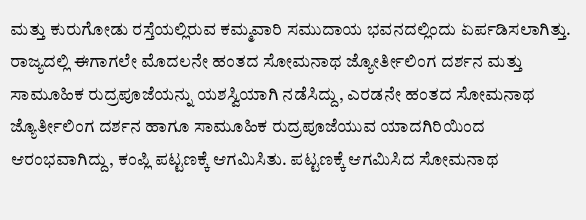ಮತ್ತು ಕುರುಗೋಡು ರಸ್ತೆಯಲ್ಲಿರುವ ಕಮ್ಮವಾರಿ ಸಮುದಾಯ ಭವನದಲ್ಲಿಂದು ಏರ್ಪಡಿಸಲಾಗಿತ್ತು. ರಾಜ್ಯದಲ್ಲಿ ಈಗಾಗಲೇ ಮೊದಲನೇ ಹಂತದ ಸೋಮನಾಥ ಜ್ಯೋರ್ತೀಲಿಂಗ ದರ್ಶನ ಮತ್ತು ಸಾಮೂಹಿಕ ರುದ್ರಪೂಜೆಯನ್ನು ಯಶಸ್ವಿಯಾಗಿ ನಡೆಸಿದ್ದು, ಎರಡನೇ ಹಂತದ ಸೋಮನಾಥ ಜ್ಯೊರ್ತೀಲಿಂಗ ದರ್ಶನ ಹಾಗೂ ಸಾಮೂಹಿಕ ರುದ್ರಪೂಜೆಯುವ ಯಾದಗಿರಿಯಿಂದ ಆರಂಭವಾಗಿದ್ದು, ಕಂಪ್ಲಿ ಪಟ್ಟಣಕ್ಕೆ ಆಗಮಿಸಿತು. ಪಟ್ಟಣಕ್ಕೆ ಆಗಮಿಸಿದ ಸೋಮನಾಥ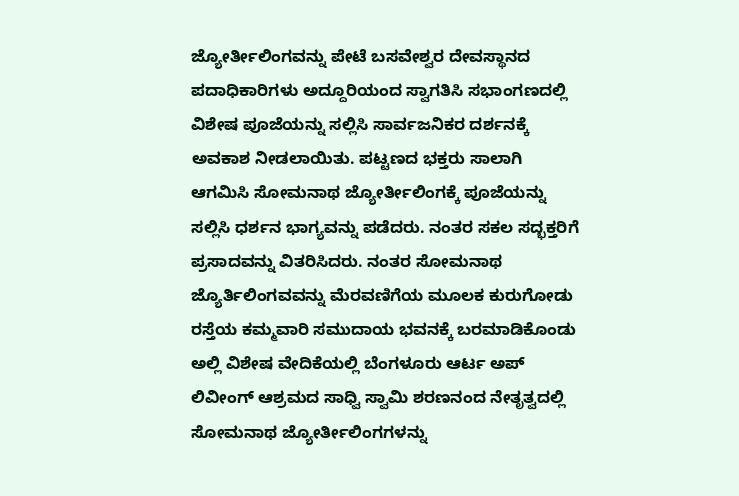ಜ್ಯೋರ್ತೀಲಿಂಗವನ್ನು ಪೇಟೆ ಬಸವೇಶ್ವರ ದೇವಸ್ಥಾನದ ಪದಾಧಿಕಾರಿಗಳು ಅದ್ದೂರಿಯಂದ ಸ್ವಾಗತಿಸಿ ಸಭಾಂಗಣದಲ್ಲಿ ವಿಶೇಷ ಪೂಜೆಯನ್ನು ಸಲ್ಲಿಸಿ ಸಾರ್ವಜನಿಕರ ದರ್ಶನಕ್ಕೆ ಅವಕಾಶ ನೀಡಲಾಯಿತು. ಪಟ್ಟಣದ ಭಕ್ತರು ಸಾಲಾಗಿ ಆಗಮಿಸಿ ಸೋಮನಾಥ ಜ್ಯೋರ್ತೀಲಿಂಗಕ್ಕೆ ಪೂಜೆಯನ್ನು ಸಲ್ಲಿಸಿ ಧರ್ಶನ ಭಾಗ್ಯವನ್ನು ಪಡೆದರು. ನಂತರ ಸಕಲ ಸದ್ಭಕ್ತರಿಗೆ ಪ್ರಸಾದವನ್ನು ವಿತರಿಸಿದರು. ನಂತರ ಸೋಮನಾಥ ಜ್ಯೊರ್ತಿಲಿಂಗವವನ್ನು ಮೆರವಣಿಗೆಯ ಮೂಲಕ ಕುರುಗೋಡು ರಸ್ತೆಯ ಕಮ್ಮವಾರಿ ಸಮುದಾಯ ಭವನಕ್ಕೆ ಬರಮಾಡಿಕೊಂಡು ಅಲ್ಲಿ ವಿಶೇಷ ವೇದಿಕೆಯಲ್ಲಿ ಬೆಂಗಳೂರು ಆರ್ಟ ಅಪ್ ಲಿವೀಂಗ್ ಆಶ್ರಮದ ಸಾಧ್ವಿ ಸ್ವಾಮಿ ಶರಣನಂದ ನೇತೃತ್ವದಲ್ಲಿ ಸೋಮನಾಥ ಜ್ಯೋರ್ತೀಲಿಂಗಗಳನ್ನು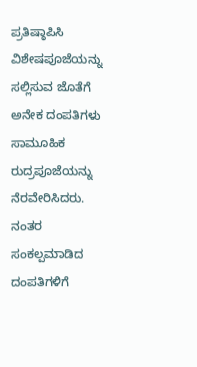ಪ್ರತಿಷ್ಠಾಪಿಸಿ ವಿಶೇಷಪೂಜೆಯನ್ನು ಸಲ್ಲಿಸುವ ಜೊತೆಗೆ ಅನೇಕ ದಂಪತಿಗಳು ಸಾಮೂಹಿಕ ರುದ್ರಪೂಜೆಯನ್ನು ನೆರವೇರಿಸಿದರು. ನಂತರ ಸಂಕಲ್ಪಮಾಡಿದ ದಂಪತಿಗಳಿಗೆ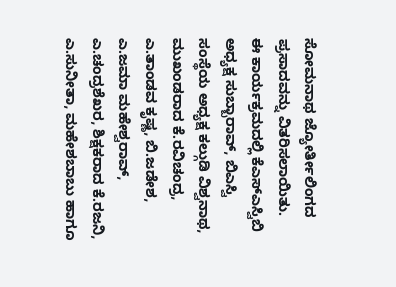ಸೋಮನಾಥ ಜ್ಯೋರ್ತೀಲಿಂಗದ ಪ್ರಸಾದವನ್ನು ವಿತರಿಸಲಾಯಿತು.
ಈ ಕಾರ್ಯಕ್ರಮದಲ್ಲಿ ಕೆಎಸ್ಎಸ್ವಿಬಿ ಅಧ್ಯಕ್ಷ ಸುಬ್ಬಾರಾವ್, ಬಿಎಸ್ವಿ ಸಂಸ್ಥೆಯ ಅಧ್ಯಕ್ಷ ಕಲ್ಗುಡಿ ವಿಶ್ವನಾಥ, ಮುಖಂಡರಾದ ಕೆ.ರವಿಚಂದ್ರ, ಎ.ತಾಂಡವ ಕೃಷ್ಣ, ಬಿ.ಜಡೇಶ, ಎ.ಜಮಾ ಮಹೇಶ್ವರಾವ್, ಎ.ಚಂದ್ರಶೆಖರ, ಶಿಕ್ಷಕರಾದ ಕೆ.ರಜನಿ, ಎ.ಸುನೀತಾ, ಮಹೇಶಬಾಬು ಹಾಗೂ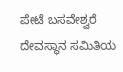ಪೇಟೆ ಬಸವೇಶ್ವರೆ ದೇವಸ್ಥಾನ ಸಮಿತಿಯ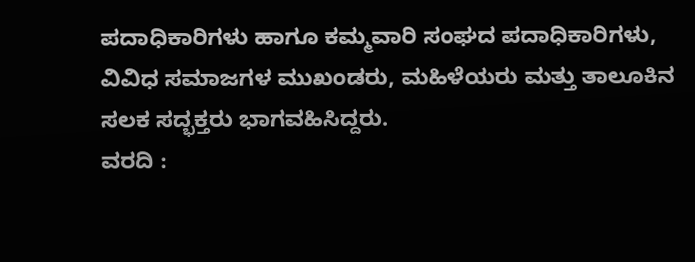ಪದಾಧಿಕಾರಿಗಳು ಹಾಗೂ ಕಮ್ಮವಾರಿ ಸಂಘದ ಪದಾಧಿಕಾರಿಗಳು, ವಿವಿಧ ಸಮಾಜಗಳ ಮುಖಂಡರು, ಮಹಿಳೆಯರು ಮತ್ತು ತಾಲೂಕಿನ ಸಲಕ ಸದ್ಭಕ್ತರು ಭಾಗವಹಿಸಿದ್ದರು.
ವರದಿ :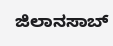ಜಿಲಾನಸಾಬ್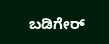ಬಡಿಗೇರ್